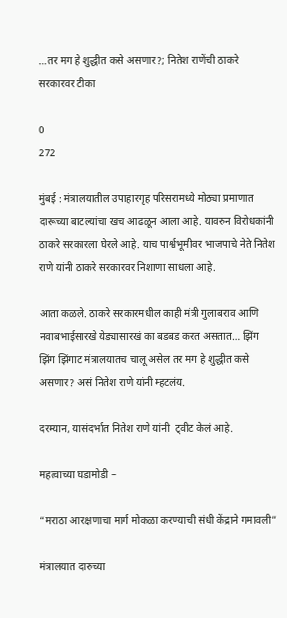…तर मग हे शुद्धीत कसे असणार?; नितेश राणेंची ठाकरे सरकारवर टीका

0
272

मुंबई : मंत्रालयातील उपाहारगृह परिसरामध्ये मोठ्या प्रमाणात दारूच्या बाटल्यांचा खच आढळून आला आहे. यावरुन विरोधकांनी ठाकरे सरकारला घेरले आहे. याच पार्श्वभूमीवर भाजपाचे नेते नितेश राणे यांनी ठाकरे सरकारवर निशाणा साधला आहे.

आता कळले. ठाकरे सरकारमधील काही मंत्री गुलाबराव आणि नवाबभाईसारखे येड्यासारखं का बडबड करत असतात… झिंग झिंग झिंगाट मंत्रालयातच चालू असेल तर मग हे शुद्धीत कसे असणार? असं नितेश राणे यांनी म्हटलंय.

दरम्यान, यासंदर्भात नितेश राणे यांनी  ट्वीट केलं आहे.

महत्वाच्या घडामोडी –

“मराठा आरक्षणाचा मार्ग मोकळा करण्याची संधी केंद्राने गमावली”

मंत्रालयात दारुच्या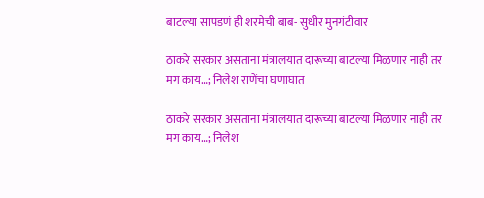बाटल्या सापडणं ही शरमेची बाब- सुधीर मुनगंटीवार

ठाकरे सरकार असताना मंत्रालयात दारूच्या बाटल्या मिळणार नाही तर मग काय…; निलेश राणेंचा घणाघात

ठाकरे सरकार असताना मंत्रालयात दारूच्या बाटल्या मिळणार नाही तर मग काय…; निलेश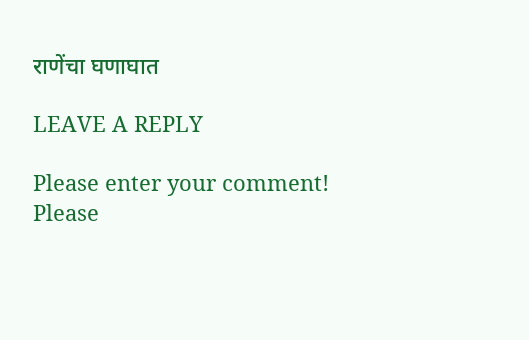राणेंचा घणाघात

LEAVE A REPLY

Please enter your comment!
Please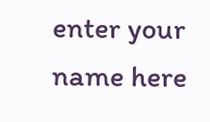enter your name here